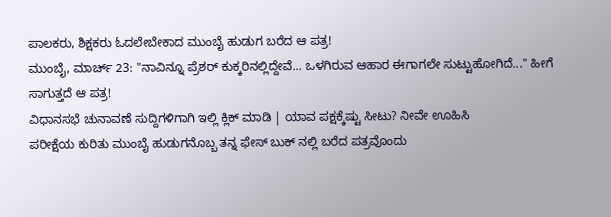ಪಾಲಕರು, ಶಿಕ್ಷಕರು ಓದಲೇಬೇಕಾದ ಮುಂಬೈ ಹುಡುಗ ಬರೆದ ಆ ಪತ್ರ!
ಮುಂಬೈ, ಮಾರ್ಚ್ 23: "ನಾವಿನ್ನೂ ಪ್ರೆಶರ್ ಕುಕ್ಕರಿನಲ್ಲಿದ್ದೇವೆ... ಒಳಗಿರುವ ಆಹಾರ ಈಗಾಗಲೇ ಸುಟ್ಟುಹೋಗಿದೆ..." ಹೀಗೆ ಸಾಗುತ್ತದೆ ಆ ಪತ್ರ!
ವಿಧಾನಸಭೆ ಚುನಾವಣೆ ಸುದ್ದಿಗಳಿಗಾಗಿ ಇಲ್ಲಿ ಕ್ಲಿಕ್ ಮಾಡಿ | ಯಾವ ಪಕ್ಷಕ್ಕೆಷ್ಟು ಸೀಟು? ನೀವೇ ಊಹಿಸಿ
ಪರೀಕ್ಷೆಯ ಕುರಿತು ಮುಂಬೈ ಹುಡುಗನೊಬ್ಬ ತನ್ನ ಫೇಸ್ ಬುಕ್ ನಲ್ಲಿ ಬರೆದ ಪತ್ರವೊಂದು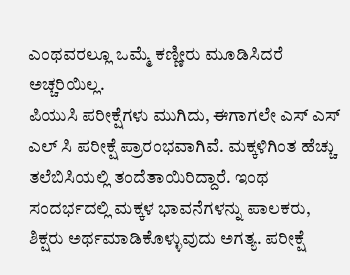ಎಂಥವರಲ್ಲೂ ಒಮ್ಮೆ ಕಣ್ಣೀರು ಮೂಡಿಸಿದರೆ ಅಚ್ಚರಿಯಿಲ್ಲ.
ಪಿಯುಸಿ ಪರೀಕ್ಷೆಗಳು ಮುಗಿದು, ಈಗಾಗಲೇ ಎಸ್ ಎಸ್ ಎಲ್ ಸಿ ಪರೀಕ್ಷೆ ಪ್ರಾರಂಭವಾಗಿವೆ. ಮಕ್ಕಳಿಗಿಂತ ಹೆಚ್ಚು ತಲೆಬಿಸಿಯಲ್ಲಿ ತಂದೆತಾಯಿರಿದ್ದಾರೆ. ಇಂಥ ಸಂದರ್ಭದಲ್ಲಿ ಮಕ್ಕಳ ಭಾವನೆಗಳನ್ನು ಪಾಲಕರು, ಶಿಕ್ಷರು ಅರ್ಥಮಾಡಿಕೊಳ್ಳುವುದು ಅಗತ್ಯ. ಪರೀಕ್ಷೆ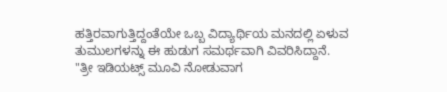ಹತ್ತಿರವಾಗುತ್ತಿದ್ದಂತೆಯೇ ಒಬ್ಬ ವಿದ್ಯಾರ್ಥಿಯ ಮನದಲ್ಲಿ ಏಳುವ ತುಮುಲಗಳನ್ನು ಈ ಹುಡುಗ ಸಮರ್ಥವಾಗಿ ವಿವರಿಸಿದ್ದಾನೆ.
"ತ್ರೀ ಇಡಿಯಟ್ಸ್ ಮೂವಿ ನೋಡುವಾಗ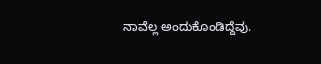ನಾವೆಲ್ಲ ಅಂದುಕೊಂಡಿದ್ದೆವು.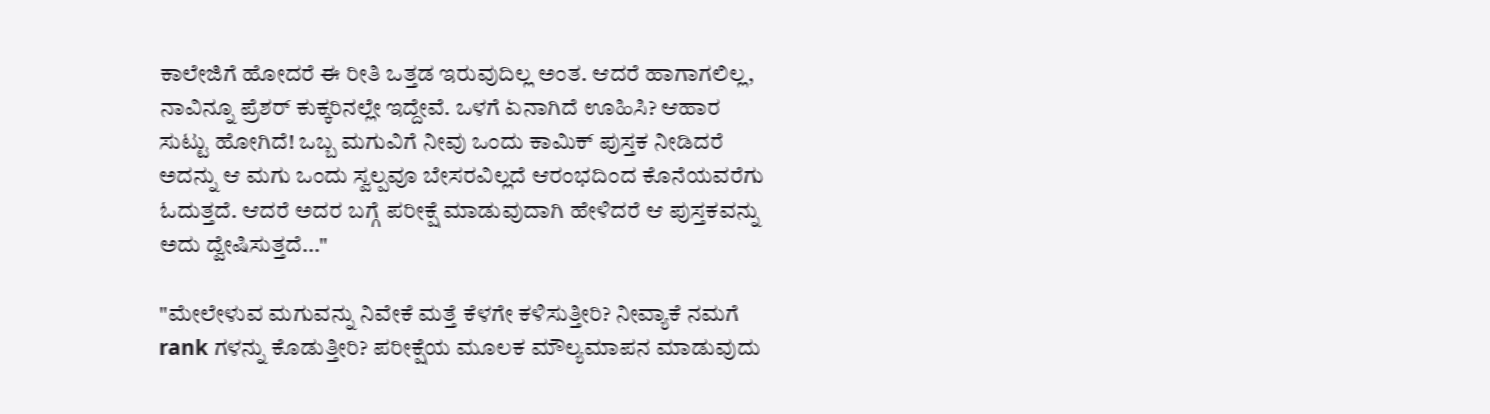ಕಾಲೇಜಿಗೆ ಹೋದರೆ ಈ ರೀತಿ ಒತ್ತಡ ಇರುವುದಿಲ್ಲ ಅಂತ. ಆದರೆ ಹಾಗಾಗಲಿಲ್ಲ, ನಾವಿನ್ನೂ ಪ್ರೆಶರ್ ಕುಕ್ಕರಿನಲ್ಲೇ ಇದ್ದೇವೆ. ಒಳಗೆ ಏನಾಗಿದೆ ಊಹಿಸಿ? ಆಹಾರ ಸುಟ್ಟು ಹೋಗಿದೆ! ಒಬ್ಬ ಮಗುವಿಗೆ ನೀವು ಒಂದು ಕಾಮಿಕ್ ಪುಸ್ತಕ ನೀಡಿದರೆ ಅದನ್ನು ಆ ಮಗು ಒಂದು ಸ್ವಲ್ಪವೂ ಬೇಸರವಿಲ್ಲದೆ ಆರಂಭದಿಂದ ಕೊನೆಯವರೆಗು ಓದುತ್ತದೆ. ಆದರೆ ಅದರ ಬಗ್ಗೆ ಪರೀಕ್ಷೆ ಮಾಡುವುದಾಗಿ ಹೇಳಿದರೆ ಆ ಪುಸ್ತಕವನ್ನು ಅದು ದ್ವೇಷಿಸುತ್ತದೆ..."

"ಮೇಲೇಳುವ ಮಗುವನ್ನು ನಿವೇಕೆ ಮತ್ತೆ ಕೆಳಗೇ ಕಳಿಸುತ್ತೀರಿ? ನೀವ್ಯಾಕೆ ನಮಗೆ rank ಗಳನ್ನು ಕೊಡುತ್ತೀರಿ? ಪರೀಕ್ಷೆಯ ಮೂಲಕ ಮೌಲ್ಯಮಾಪನ ಮಾಡುವುದು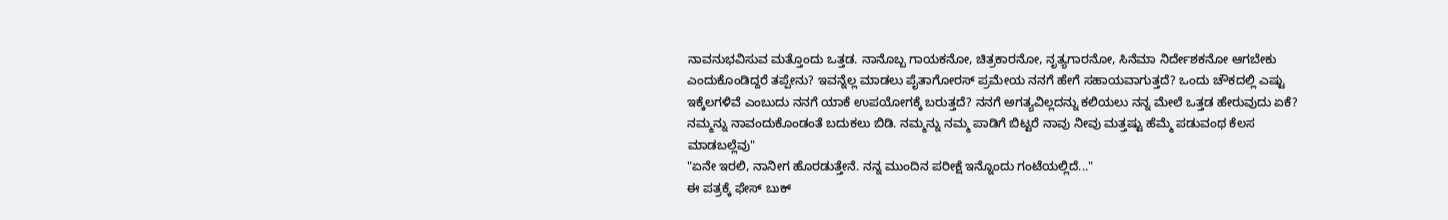ನಾವನುಭವಿಸುವ ಮತ್ತೊಂದು ಒತ್ತಡ. ನಾನೊಬ್ಬ ಗಾಯಕನೋ, ಚಿತ್ರಕಾರನೋ, ನೃತ್ಯಗಾರನೋ, ಸಿನೆಮಾ ನಿರ್ದೇಶಕನೋ ಆಗಬೇಕು ಎಂದುಕೊಂಡಿದ್ದರೆ ತಪ್ಪೇನು? ಇವನ್ನೆಲ್ಲ ಮಾಡಲು ಪೈತಾಗೋರಸ್ ಪ್ರಮೇಯ ನನಗೆ ಹೇಗೆ ಸಹಾಯವಾಗುತ್ತದೆ? ಒಂದು ಚೌಕದಲ್ಲಿ ಎಷ್ಟು ಇಕ್ಕೆಲಗಳಿವೆ ಎಂಬುದು ನನಗೆ ಯಾಕೆ ಉಪಯೋಗಕ್ಕೆ ಬರುತ್ತದೆ? ನನಗೆ ಅಗತ್ಯವಿಲ್ಲದನ್ನು ಕಲಿಯಲು ನನ್ನ ಮೇಲೆ ಒತ್ತಡ ಹೇರುವುದು ಏಕೆ? ನಮ್ಮನ್ನು ನಾವಂದುಕೊಂಡಂತೆ ಬದುಕಲು ಬಿಡಿ. ನಮ್ಮನ್ನು ನಮ್ಮ ಪಾಡಿಗೆ ಬಿಟ್ಟರೆ ನಾವು ನೀವು ಮತ್ತಷ್ಟು ಹೆಮ್ಮೆ ಪಡುವಂಥ ಕೆಲಸ ಮಾಡಬಲ್ಲೆವು"
"ಏನೇ ಇರಲಿ, ನಾನೀಗ ಹೊರಡುತ್ತೇನೆ. ನನ್ನ ಮುಂದಿನ ಪರೀಕ್ಷೆ ಇನ್ನೊಂದು ಗಂಟೆಯಲ್ಲಿದೆ..."
ಈ ಪತ್ರಕ್ಕೆ ಫೇಸ್ ಬುಕ್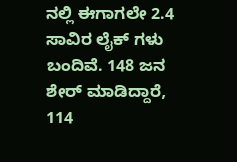ನಲ್ಲಿ ಈಗಾಗಲೇ 2.4 ಸಾವಿರ ಲೈಕ್ ಗಳು ಬಂದಿವೆ. 148 ಜನ ಶೇರ್ ಮಾಡಿದ್ದಾರೆ, 114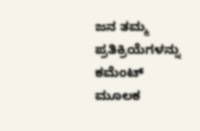ಜನ ತಮ್ಮ ಪ್ರತಿಕ್ರಿಯೆಗಳನ್ನು ಕಮೆಂಟ್ ಮೂಲಕ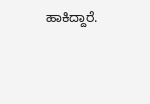ಹಾಕಿದ್ದಾರೆ.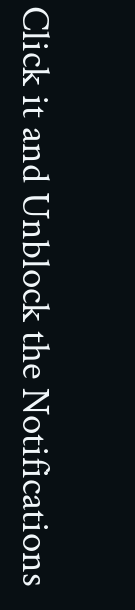Click it and Unblock the Notifications